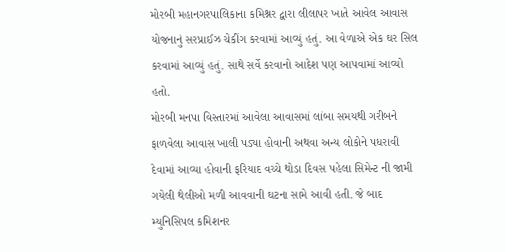મોરબી મહાનગરપાલિકાના કમિશ્નર દ્વારા લીલાપર ખાતે આવેલ આવાસ યોજનાનું સરપ્રાઈઝ ચેકીંગ કરવામાં આવ્યું હતું. આ વેળાએ એક ઘર સિલ કરવામાં આવ્યું હતું. સાથે સર્વે કરવાનો આદેશ પણ આપવામાં આવ્યો હતો.
મોરબી મનપા વિસ્તારમાં આવેલા આવાસમાં લાંબા સમયથી ગરીબને ફાળવેલા આવાસ ખાલી પડ્યા હોવાની અથવા અન્ય લોકોને પધરાવી દેવામાં આવ્યા હોવાની ફરિયાદ વચ્ચે થોડા દિવસ પહેલા સિમેન્ટ ની જામી ગયેલી થેલીઓ મળી આવવાની ઘટના સામે આવી હતી. જે બાદ મ્યુનિસિપલ કમિશનર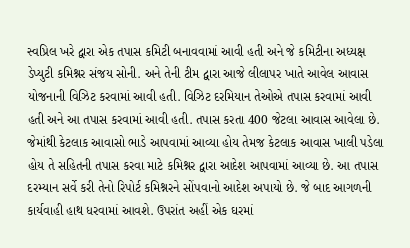સ્વપ્રિલ ખરે દ્વારા એક તપાસ કમિટી બનાવવામાં આવી હતી અને જે કમિટીના અધ્યક્ષ ડેપ્યુટી કમિશ્નર સંજય સોની. અને તેની ટીમ દ્વારા આજે લીલાપર ખાતે આવેલ આવાસ યોજનાની વિઝિટ કરવામાં આવી હતી. વિઝિટ દરમિયાન તેઓએ તપાસ કરવામાં આવી હતી અને આ તપાસ કરવામાં આવી હતી. તપાસ કરતા 400 જેટલા આવાસ આવેલા છે. જેમાંથી કેટલાક આવાસો ભાડે આપવામાં આવ્યા હોય તેમજ કેટલાક આવાસ ખાલી પડેલા હોય તે સહિતની તપાસ કરવા માટે કમિશ્નર દ્વારા આદેશ આપવામાં આવ્યા છે. આ તપાસ દરમ્યાન સર્વે કરી તેનો રિપોર્ટ કમિશ્નરને સોંપવાનો આદેશ અપાયો છે. જે બાદ આગળની કાર્યવાહી હાથ ધરવામાં આવશે. ઉપરાંત અહીં એક ઘરમાં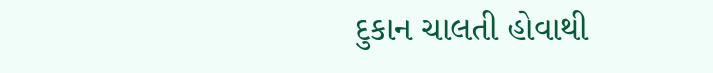દુકાન ચાલતી હોવાથી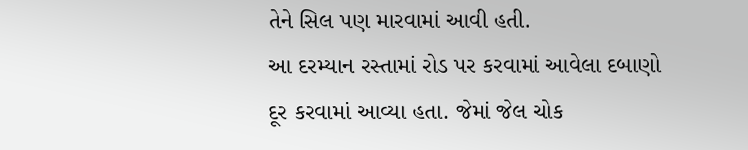તેને સિલ પણ મારવામાં આવી હતી.
આ દરમ્યાન રસ્તામાં રોડ પર કરવામાં આવેલા દબાણો દૂર કરવામાં આવ્યા હતા. જેમાં જેલ ચોક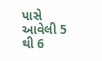પાસે આવેલી 5 થી 6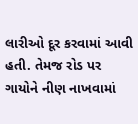લારીઓ દૂર કરવામાં આવી હતી. તેમજ રોડ પર ગાયોને નીણ નાખવામાં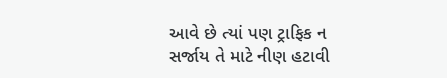આવે છે ત્યાં પણ ટ્રાફિક ન સર્જાય તે માટે નીણ હટાવી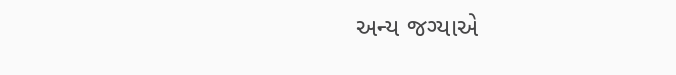અન્ય જગ્યાએ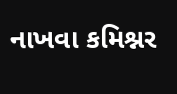નાખવા કમિશ્નર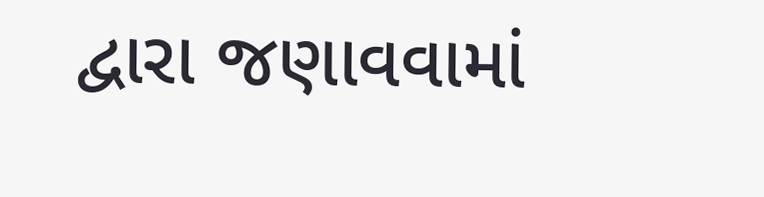દ્વારા જણાવવામાં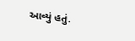આવ્યું હતું.